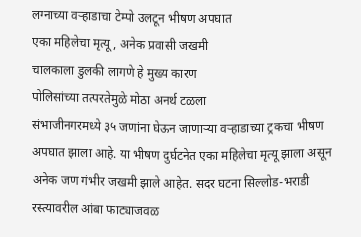लग्नाच्या वऱ्हाडाचा टेम्पो उलटून भीषण अपघात
एका महिलेचा मृत्यू, अनेक प्रवासी जखमी
चालकाला डुलकी लागणे हे मुख्य कारण
पोलिसांच्या तत्परतेमुळे मोठा अनर्थ टळला
संभाजीनगरमध्ये ३५ जणांना घेऊन जाणाऱ्या वऱ्हाडाच्या ट्रकचा भीषण अपघात झाला आहे. या भीषण दुर्घटनेत एका महिलेचा मृत्यू झाला असून अनेक जण गंभीर जखमी झाले आहेत. सदर घटना सिल्लोड-भराडी रस्त्यावरील आंबा फाट्याजवळ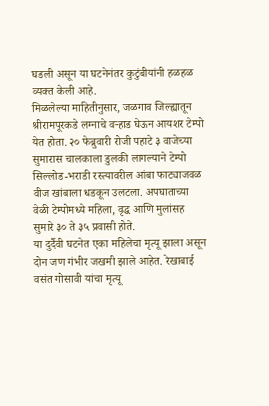घडली असून या घटनेनंतर कुटुंबीयांनी हळहळ व्यक्त केली आहे.
मिळलेल्या माहितीनुसार, जळगाव जिल्ह्यातून श्रीरामपूरकडे लग्नाचे वऱ्हाड घेऊन आयशर टेम्पो येत होता. २० फेब्रुवारी रोजी पहाटे ३ वाजेच्या सुमारास चालकाला डुलकी लागल्याने टेम्पो सिल्लोड-भराडी रस्त्यावरील आंबा फाट्याजवळ वीज खांबाला धडकून उलटला. अपघाताच्या वेळी टेम्पोमध्ये महिला, वृद्ध आणि मुलांसह सुमारे ३० ते ३५ प्रवासी होते.
या दुर्दैवी घटनेत एका महिलेचा मृत्यू झाला असून दोन जण गंभीर जखमी झाले आहेत. रेखाबाई वसंत गोसावी यांचा मृत्यू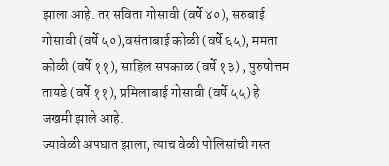झाला आहे. तर सविता गोसावी (वर्षे ४०), सरुबाई गोसावी (वर्षे ५०),वसंताबाई कोळी (वर्षे ६५), ममता कोळी (वर्षे ११), साहिल सपकाळ (वर्षे १३) , पुरुषोत्तम तायडे (वर्षे ११), प्रमिलाबाई गोसावी (वर्षे ५५) हे जखमी झाले आहे.
ज्यावेळी अपघात झाला, त्याच वेळी पोलिसांची गस्त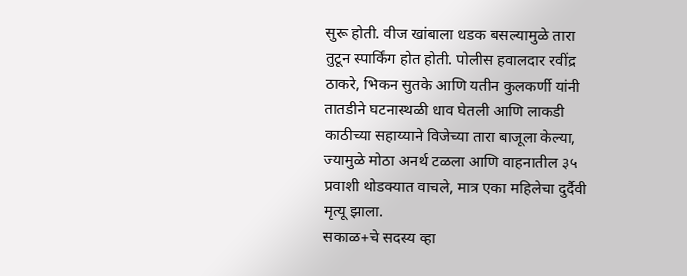सुरू होती. वीज खांबाला धडक बसल्यामुळे तारा तुटून स्पार्किंग होत होती. पोलीस हवालदार रवींद्र ठाकरे, भिकन सुतके आणि यतीन कुलकर्णी यांनी तातडीने घटनास्थळी धाव घेतली आणि लाकडी काठीच्या सहाय्याने विजेच्या तारा बाजूला केल्या, ज्यामुळे मोठा अनर्थ टळला आणि वाहनातील ३५ प्रवाशी थोडक्यात वाचले, मात्र एका महिलेचा दुर्दैवी मृत्यू झाला.
सकाळ+चे सदस्य व्हा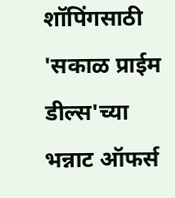शॉपिंगसाठी 'सकाळ प्राईम डील्स'च्या भन्नाट ऑफर्स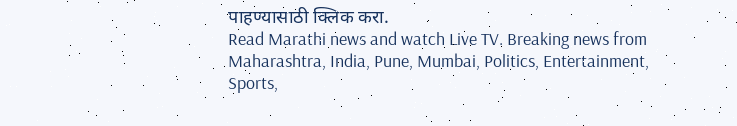पाहण्यासाठी क्लिक करा.
Read Marathi news and watch Live TV. Breaking news from Maharashtra, India, Pune, Mumbai, Politics, Entertainment, Sports,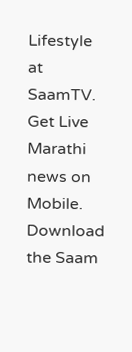Lifestyle at SaamTV. Get Live Marathi news on Mobile. Download the Saam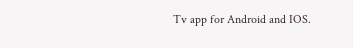Tv app for Android and IOS.